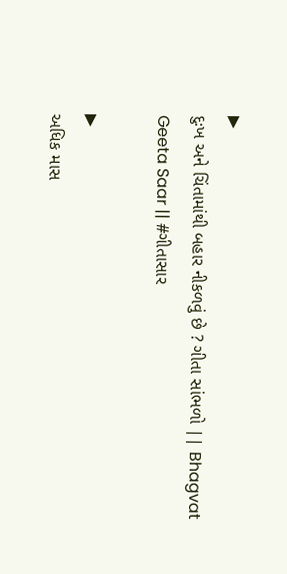▶
દુઃખ અને ચિંતામાંથી બહાર નીકળવું છે ? ગીતા સાંભળો || Bhagvat Geeta Saar || #ગીતાસાર

▶
અધિક માસ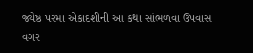જ્યેષ્ઠ પરમા એકાદશીની આ કથા સાંભળવા ઉપવાસ વગર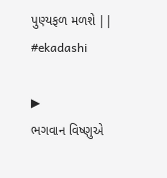પુણ્યફળ મળશે || #ekadashi

▶
ભગવાન વિષ્ણુએ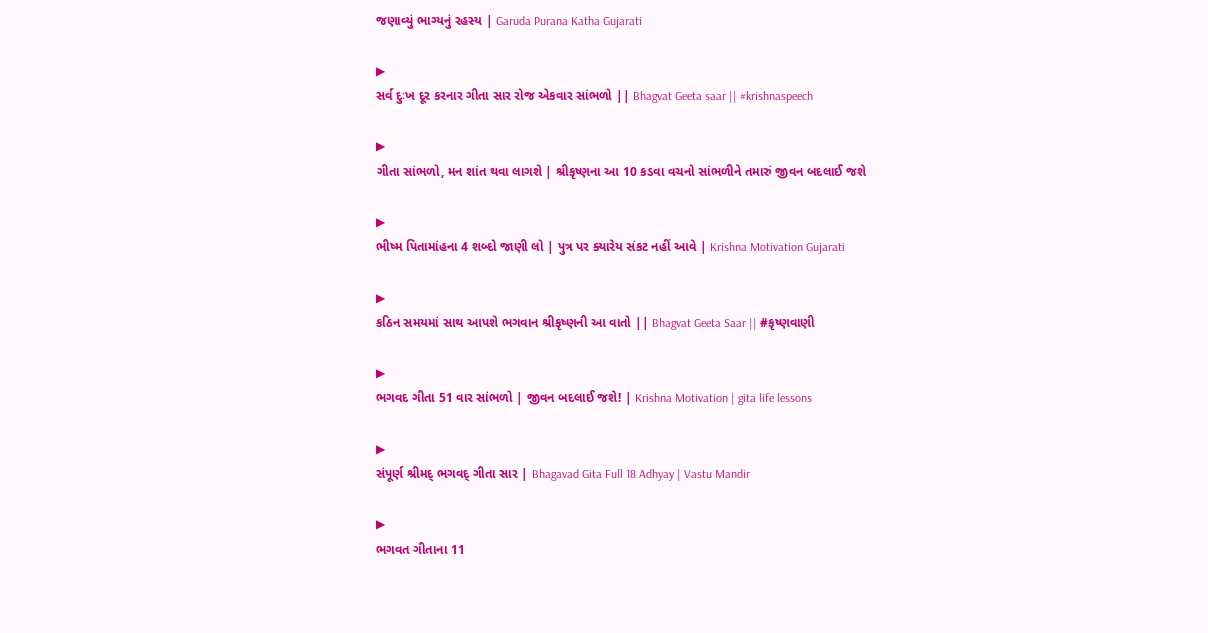જણાવ્યું ભાગ્યનું રહસ્ય | Garuda Purana Katha Gujarati

▶
સર્વ દુઃખ દૂર કરનાર ગીતા સાર રોજ એકવાર સાંભળો || Bhagvat Geeta saar || #krishnaspeech

▶
ગીતા સાંભળો, મન શાંત થવા લાગશે | શ્રીકૃષ્ણના આ 10 કડવા વચનો સાંભળીને તમારું જીવન બદલાઈ જશે

▶
ભીષ્મ પિતામાંહના 4 શબ્દો જાણી લો | પુત્ર પર ક્યારેય સંકટ નહીં આવે | Krishna Motivation Gujarati

▶
કઠિન સમયમાં સાથ આપશે ભગવાન શ્રીકૃષ્ણની આ વાતો || Bhagvat Geeta Saar || #કૃષ્ણવાણી

▶
ભગવદ ગીતા 51 વાર સાંભળો | જીવન બદલાઈ જશે! | Krishna Motivation | gita life lessons

▶
સંપૂર્ણ શ્રીમદ્ ભગવદ્ ગીતા સાર | Bhagavad Gita Full 18 Adhyay | Vastu Mandir

▶
ભગવત ગીતાના 11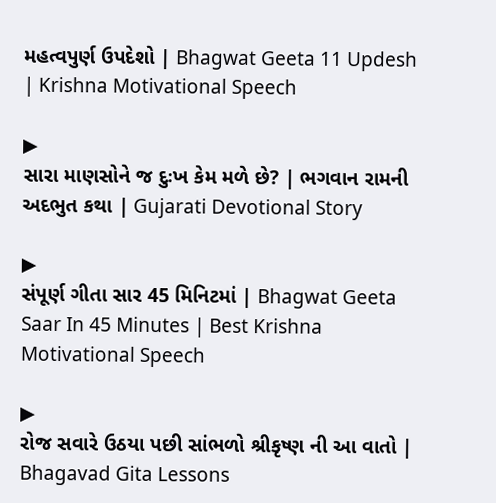મહત્વપુર્ણ ઉપદેશો | Bhagwat Geeta 11 Updesh | Krishna Motivational Speech

▶
સારા માણસોને જ દુઃખ કેમ મળે છે? | ભગવાન રામની અદભુત કથા | Gujarati Devotional Story

▶
સંપૂર્ણ ગીતા સાર 45 મિનિટમાં | Bhagwat Geeta Saar In 45 Minutes | Best Krishna Motivational Speech

▶
રોજ સવારે ઉઠયા પછી સાંભળો શ્રીકૃષ્ણ ની આ વાતો | Bhagavad Gita Lessons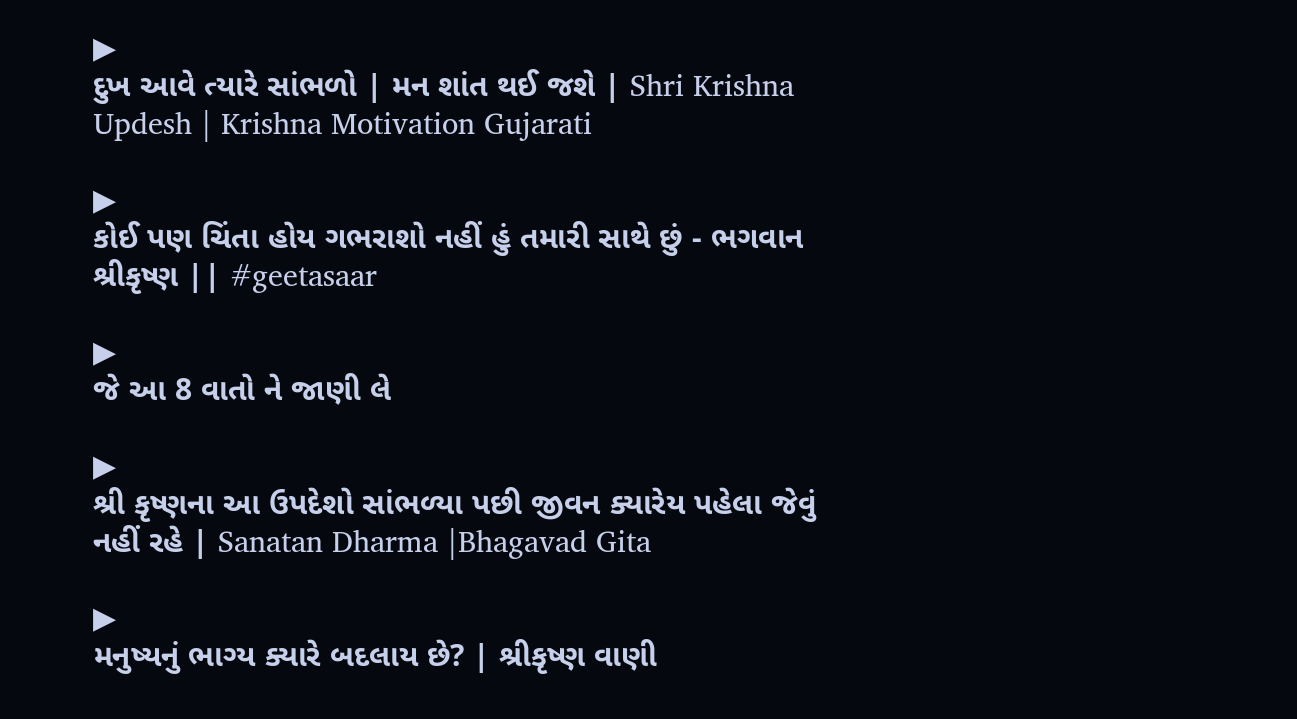▶
દુખ આવે ત્યારે સાંભળો | મન શાંત થઈ જશે | Shri Krishna Updesh | Krishna Motivation Gujarati

▶
કોઈ પણ ચિંતા હોય ગભરાશો નહીં હું તમારી સાથે છું - ભગવાન શ્રીકૃષ્ણ || #geetasaar

▶
જે આ 8 વાતો ને જાણી લે

▶
શ્રી કૃષ્ણના આ ઉપદેશો સાંભળ્યા પછી જીવન ક્યારેય પહેલા જેવું નહીં રહે | Sanatan Dharma |Bhagavad Gita

▶
મનુષ્યનું ભાગ્ય ક્યારે બદલાય છે? | શ્રીકૃષ્ણ વાણી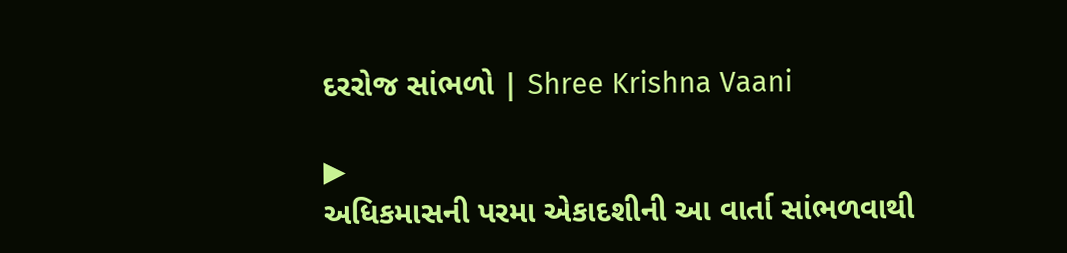દરરોજ સાંભળો | Shree Krishna Vaani

▶
અધિકમાસની પરમા એકાદશીની આ વાર્તા સાંભળવાથી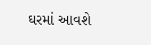ઘરમાં આવશે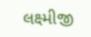લક્ષ્મીજી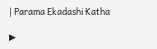| Parama Ekadashi Katha

▶